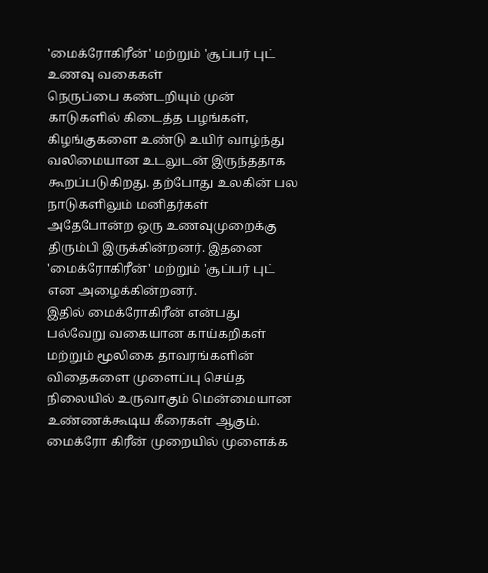'மைக்ரோகிரீன்' மற்றும் 'சூப்பர் புட் உணவு வகைகள்
நெருப்பை கண்டறியும் முன் காடுகளில் கிடைத்த பழங்கள், கிழங்குகளை உண்டு உயிர் வாழ்ந்து வலிமையான உடலுடன் இருந்ததாக கூறப்படுகிறது. தற்போது உலகின் பல நாடுகளிலும் மனிதர்கள் அதேபோன்ற ஒரு உணவுமுறைக்கு திரும்பி இருக்கின்றனர். இதனை 'மைக்ரோகிரீன்' மற்றும் 'சூப்பர் புட் என அழைக்கின்றனர்.
இதில் மைக்ரோகிரீன் என்பது பல்வேறு வகையான காய்கறிகள் மற்றும் மூலிகை தாவரங்களின் விதைகளை முளைப்பு செய்த நிலையில் உருவாகும் மென்மையான உண்ணக்கூடிய கீரைகள் ஆகும். மைக்ரோ கிரீன் முறையில் முளைக்க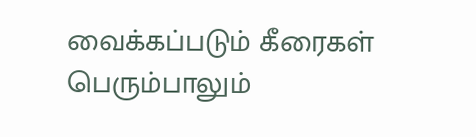வைக்கப்படும் கீரைகள் பெரும்பாலும்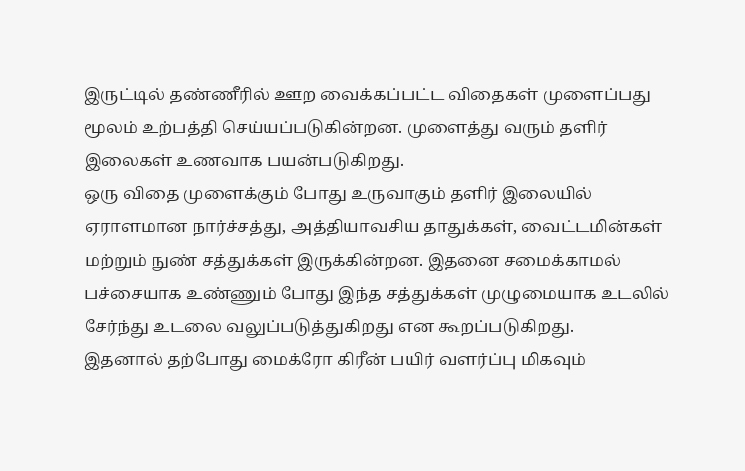இருட்டில் தண்ணீரில் ஊற வைக்கப்பட்ட விதைகள் முளைப்பது மூலம் உற்பத்தி செய்யப்படுகின்றன. முளைத்து வரும் தளிர் இலைகள் உணவாக பயன்படுகிறது.
ஒரு விதை முளைக்கும் போது உருவாகும் தளிர் இலையில் ஏராளமான நார்ச்சத்து, அத்தியாவசிய தாதுக்கள், வைட்டமின்கள் மற்றும் நுண் சத்துக்கள் இருக்கின்றன. இதனை சமைக்காமல் பச்சையாக உண்ணும் போது இந்த சத்துக்கள் முழுமையாக உடலில் சேர்ந்து உடலை வலுப்படுத்துகிறது என கூறப்படுகிறது.
இதனால் தற்போது மைக்ரோ கிரீன் பயிர் வளர்ப்பு மிகவும்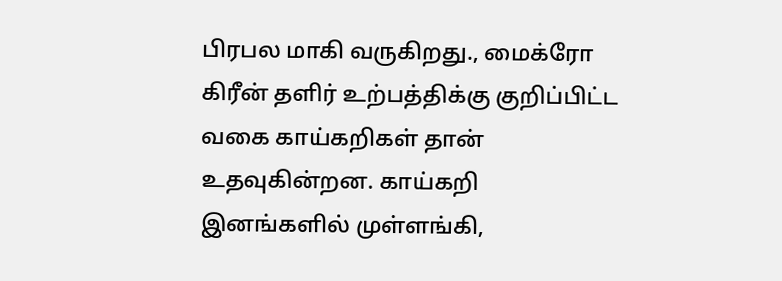பிரபல மாகி வருகிறது., மைக்ரோ கிரீன் தளிர் உற்பத்திக்கு குறிப்பிட்ட வகை காய்கறிகள் தான் உதவுகின்றன. காய்கறி இனங்களில் முள்ளங்கி,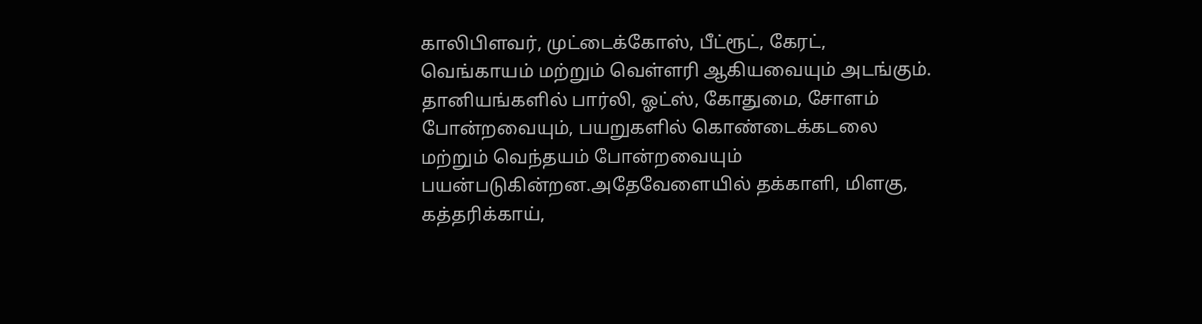காலிபிளவர், முட்டைக்கோஸ், பீட்ரூட், கேரட், வெங்காயம் மற்றும் வெள்ளரி ஆகியவையும் அடங்கும்.
தானியங்களில் பார்லி, ஓட்ஸ், கோதுமை, சோளம் போன்றவையும், பயறுகளில் கொண்டைக்கடலை மற்றும் வெந்தயம் போன்றவையும் பயன்படுகின்றன.அதேவேளையில் தக்காளி, மிளகு, கத்தரிக்காய்,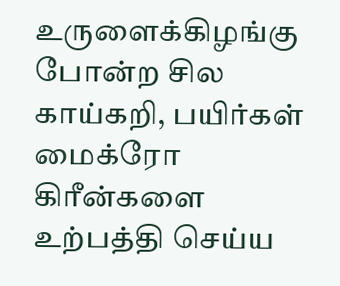உருளைக்கிழங்கு போன்ற சில காய்கறி, பயிர்கள் மைக்ரோ கிரீன்களை உற்பத்தி செய்ய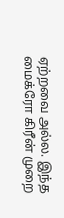ஏற்றவை அல்ல. இந்த மைக்ரோ கிரீன் முறை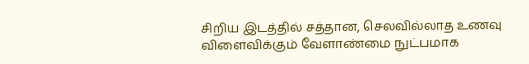சிறிய இடத்தில் சத்தான, செலவில்லாத உணவு விளைவிக்கும் வேளாண்மை நுட்பமாக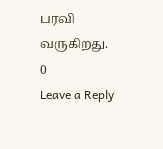பரவி வருகிறது.
0
Leave a Reply